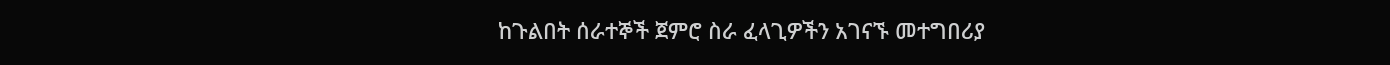ከጉልበት ሰራተኞች ጀምሮ ስራ ፈላጊዎችን አገናኙ መተግበሪያ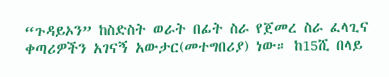“ጉዳይኦን” ከስድስት ወራት በፊት ስራ የጀመረ ስራ ፈላጊና ቀጣሪዎችን አገናኝ አውታር(መተግበሪያ) ነው። ከ15ሺ በላይ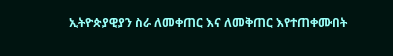ኢትዮጵያዊያን ስራ ለመቀጠር እና ለመቅጠር እየተጠቀሙበት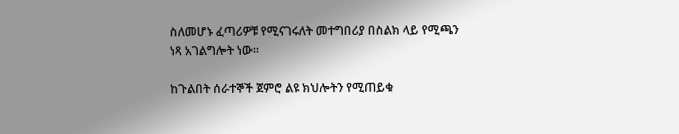ስለመሆኑ ፈጣሪዎቹ የሚናገሩለት መተግበሪያ በስልክ ላይ የሚጫን ነጻ አገልግሎት ነው።

ከጉልበት ሰራተኞች ጀምሮ ልዩ ክህሎትን የሚጠይቁ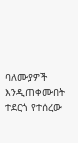ባለሙያዎች  እንዲጠቀሙበት ተደርጎ የተሰረው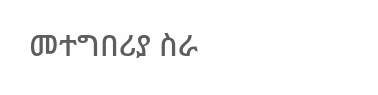መተግበሪያ ስራ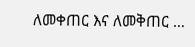ለመቀጠር እና ለመቅጠር …